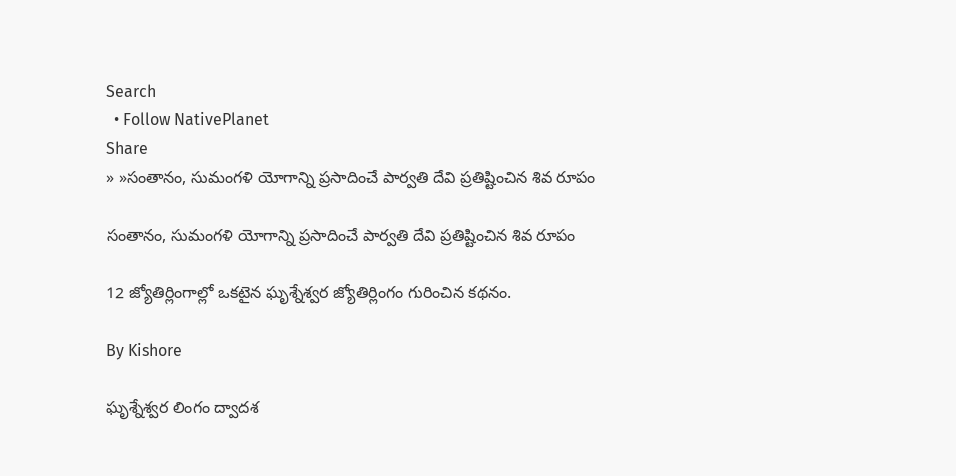Search
  • Follow NativePlanet
Share
» »సంతానం, సుమంగళి యోగాన్ని ప్రసాదించే పార్వతి దేవి ప్రతిష్టించిన శివ రూపం

సంతానం, సుమంగళి యోగాన్ని ప్రసాదించే పార్వతి దేవి ప్రతిష్టించిన శివ రూపం

12 జ్యోతిర్లింగాల్లో ఒకటైన ఘృశ్నేశ్వర జ్యోతిర్లింగం గురించిన కథనం.

By Kishore

ఘృశ్నేశ్వర లింగం ద్వాదశ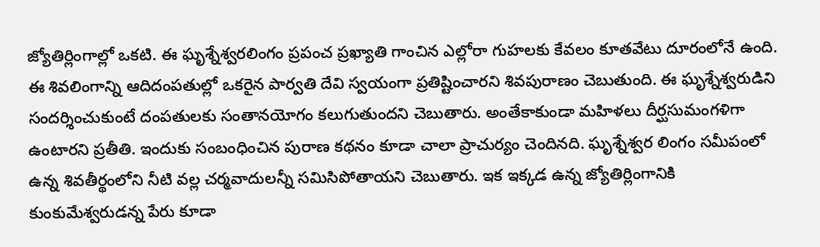జ్యోతిర్లింగాల్లో ఒకటి. ఈ ఘృశ్నేశ్వరలింగం ప్రపంచ ప్రఖ్యాతి గాంచిన ఎల్లోరా గుహలకు కేవలం కూతవేటు దూరంలోనే ఉంది. ఈ శివలింగాన్ని ఆదిదంపతుల్లో ఒకరైన పార్వతి దేవి స్వయంగా ప్రతిష్టించారని శివపురాణం చెబుతుంది. ఈ ఘృశ్నేశ్వరుడిని సందర్శించుకుంటే దంపతులకు సంతానయోగం కలుగుతుందని చెబుతారు. అంతేకాకుండా మహిళలు దీర్ఘసుమంగళిగా ఉంటారని ప్రతీతి. ఇందుకు సంబంధించిన పురాణ కథనం కూడా చాలా ప్రాచుర్యం చెందినది. ఘృశ్నేశ్వర లింగం సమీపంలో ఉన్న శివతీర్థంలోని నీటి వల్ల చర్మవాదులన్నీ సమిసిపోతాయని చెబుతారు. ఇక ఇక్కడ ఉన్న జ్యోతిర్లింగానికి కుంకుమేశ్వరుడన్న పేరు కూడా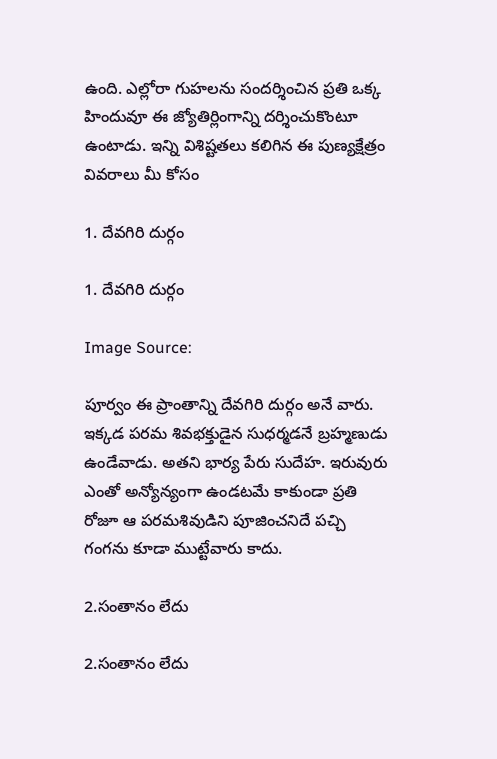ఉంది. ఎల్లోరా గుహలను సందర్శించిన ప్రతి ఒక్క హిందువూ ఈ జ్యోతిర్లింగాన్ని దర్శించుకొంటూ ఉంటాడు. ఇన్ని విశిష్టతలు కలిగిన ఈ పుణ్యక్షేత్రం వివరాలు మీ కోసం

1. దేవగిరి దుర్గం

1. దేవగిరి దుర్గం

Image Source:

పూర్వం ఈ ప్రాంతాన్ని దేవగిరి దుర్గం అనే వారు. ఇక్కడ పరమ శివభక్తుడైన సుధర్మడనే బ్రహ్మణుడు ఉండేవాడు. అతని భార్య పేరు సుదేహ. ఇరువురు ఎంతో అన్యోన్యంగా ఉండటమే కాకుండా ప్రతి రోజూ ఆ పరమశివుడిని పూజించనిదే పచ్చి గంగను కూడా ముట్టేవారు కాదు.

2.సంతానం లేదు

2.సంతానం లేదు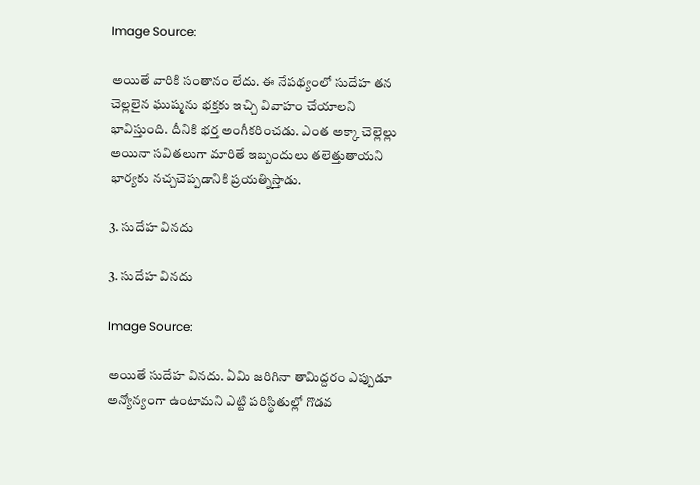Image Source:

అయితే వారికి సంతానం లేదు. ఈ నేపథ్యంలో సుదేహ తన చెల్లలైన ఘుష్మను భక్తకు ఇచ్చి వివాహం చేయాలని భావిస్తుంది. దీనికి భర్త అంగీకరించడు. ఎంత అక్కా చెల్లెల్లు అయినా సవితలుగా మారితే ఇబ్బందులు తలెత్తుతాయని భార్యకు నచ్చచెప్పడానికి ప్రయత్నిస్తాడు.

3. సుదేహ వినదు

3. సుదేహ వినదు

Image Source:

అయితే సుదేహ వినదు. ఏమి జరిగినా తామిద్దరం ఎప్పుడూ అన్యోన్యంగా ఉంటామని ఎట్టి పరిస్థితుల్లో గొడవ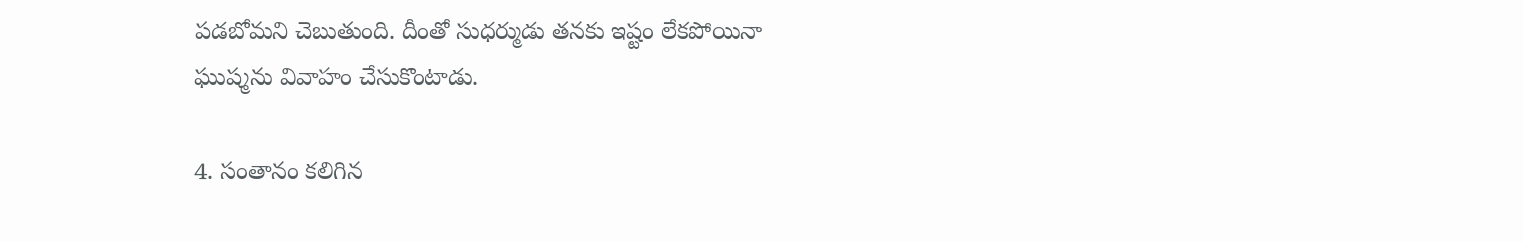పడబోమని చెబుతుంది. దీంతో సుధర్ముడు తనకు ఇష్టం లేకపోయినా ఘుష్మను వివాహం చేసుకొంటాడు.

4. సంతానం కలిగిన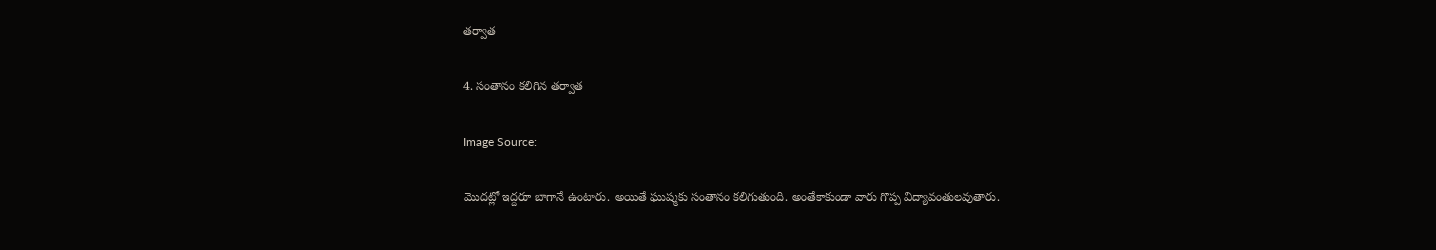తర్వాత

4. సంతానం కలిగిన తర్వాత

Image Source:

మొదట్లో ఇద్దరూ బాగానే ఉంటారు. అయితే ఘుష్మకు సంతానం కలిగుతుంది. అంతేకాకుండా వారు గొప్ప విద్యావంతులవుతారు.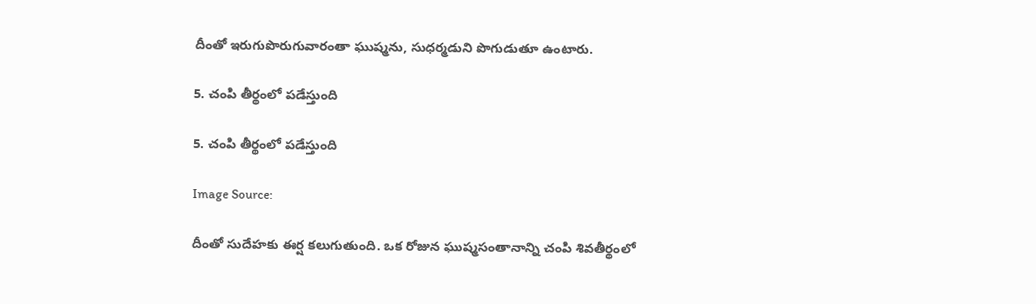దీంతో ఇరుగుపొరుగువారంతా ఘుష్మను, సుధర్మడుని పొగుడుతూ ఉంటారు.

5. చంపి తీర్థంలో పడేస్తుంది

5. చంపి తీర్థంలో పడేస్తుంది

Image Source:

దీంతో సుదేహకు ఈర్ష కలుగుతుంది. ఒక రోజున ఘుష్మసంతానాన్ని చంపి శివతీర్థంలో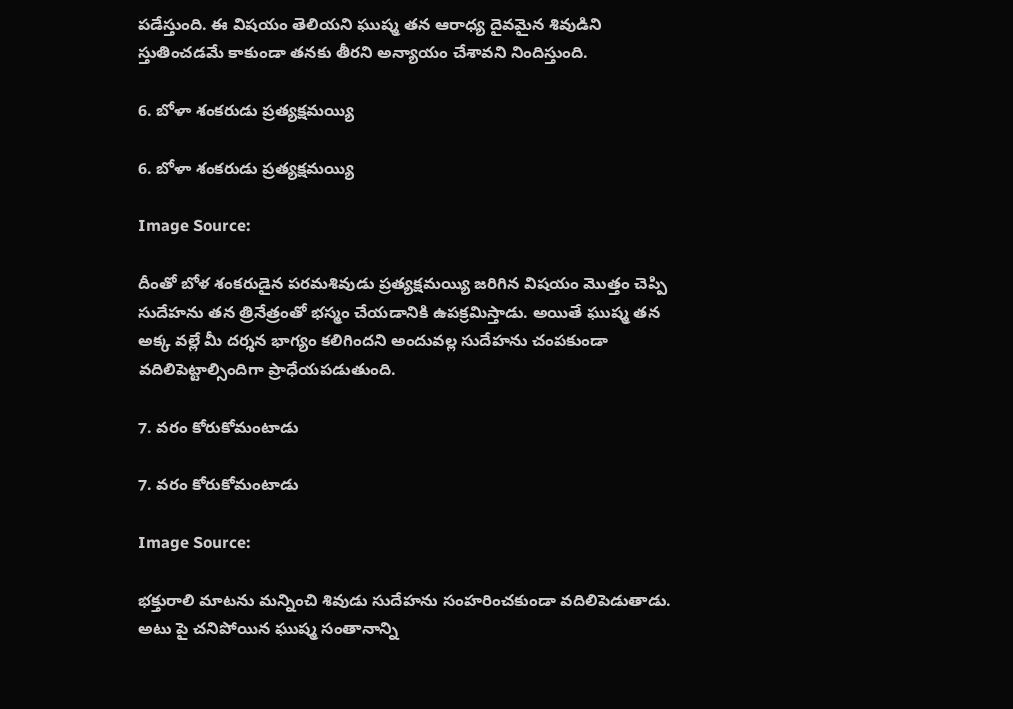పడేస్తుంది. ఈ విషయం తెలియని ఘుష్మ తన ఆరాధ్య దైవమైన శివుడిని స్తుతించడమే కాకుండా తనకు తీరని అన్యాయం చేశావని నిందిస్తుంది.

6. బోళా శంకరుడు ప్రత్యక్షమయ్యి

6. బోళా శంకరుడు ప్రత్యక్షమయ్యి

Image Source:

దీంతో బోళ శంకరుడైన పరమశివుడు ప్రత్యక్షమయ్యి జరిగిన విషయం మొత్తం చెప్పి సుదేహను తన త్రినేత్రంతో భస్మం చేయడానికి ఉపక్రమిస్తాడు. అయితే ఘుష్మ తన అక్క వల్లే మీ దర్శన భాగ్యం కలిగిందని అందువల్ల సుదేహను చంపకుండా వదిలిపెట్టాల్సిందిగా ప్రాధేయపడుతుంది.

7. వరం కోరుకోమంటాడు

7. వరం కోరుకోమంటాడు

Image Source:

భక్తురాలి మాటను మన్నించి శివుడు సుదేహను సంహరించకుండా వదిలిపెడుతాడు. అటు పై చనిపోయిన ఘుష్మ సంతానాన్ని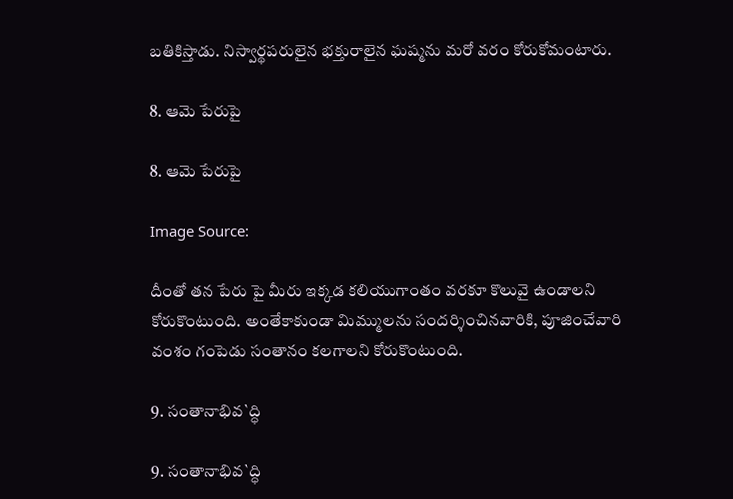బతికిస్తాడు. నిస్వార్థపరులైన భక్తురాలైన ఘష్మను మరో వరం కోరుకోమంటారు.

8. ఆమె పేరుపై

8. ఆమె పేరుపై

Image Source:

దీంతో తన పేరు పై మీరు ఇక్కడ కలియుగాంతం వరకూ కొలువై ఉండాలని కోరుకొంటుంది. అంతేకాకుండా మిమ్ములను సందర్శించినవారికి, పూజించేవారి వంశం గంపెడు సంతానం కలగాలని కోరుకొంటుంది.

9. సంతానాభివ`ద్ధి

9. సంతానాభివ`ద్ధి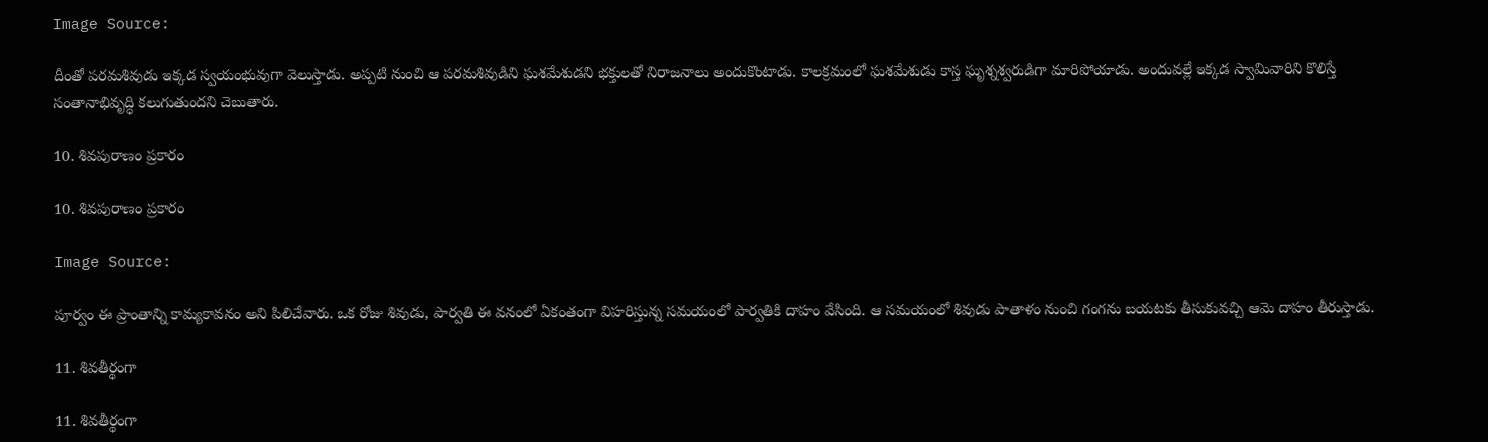Image Source:

దీంతో పరమశివుడు ఇక్కడ స్వయంభువుగా వెలుస్తాడు. అప్పటి నుంచి ఆ పరమశివుడిని ఘశమేశుడని భక్తులతో నిరాజనాలు అందుకొంటాడు. కాలక్రమంలో ఘశమేశుడు కాస్త ఘృశ్నశ్వరుడిగా మారిపోయాడు. అందువల్లే ఇక్కడ స్వామివారిని కొలిస్తే సంతానాభివృద్ధి కలుగుతుందని చెబుతారు.

10. శివపురాణం ప్రకారం

10. శివపురాణం ప్రకారం

Image Source:

పూర్వం ఈ ప్రాంతాన్ని కామ్యకావనం అని పిలిచేవారు. ఒక రోజు శివుడు, పార్వతి ఈ వనంలో ఏకంతంగా విహరిస్తున్న సమయంలో పార్వతికి దాహం వేసింది. ఆ సమయంలో శివుడు పాతాళం నుంచి గంగను బయటకు తీసుకువచ్చి ఆమె దాహం తీరుస్తాడు.

11. శివతీర్థంగా

11. శివతీర్థంగా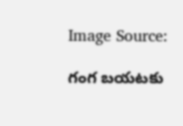Image Source:

గంగ బయటకు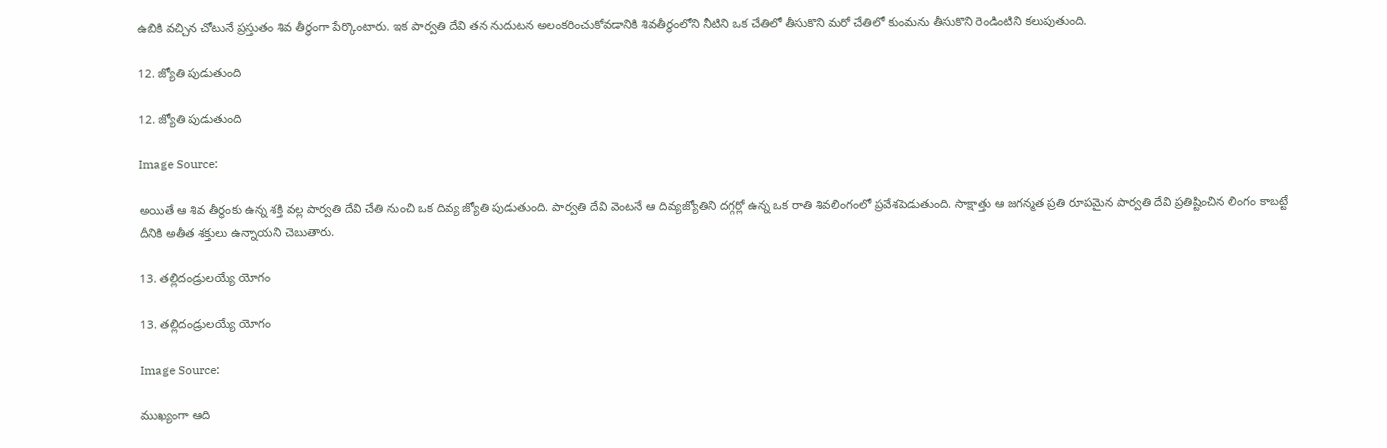ఉబికి వచ్చిన చోటునే ప్రస్తుతం శివ తీర్థంగా పేర్కొంటారు. ఇక పార్వతి దేవి తన నుదుటన అలంకరించుకోవడానికి శివతీర్థంలోని నీటిని ఒక చేతిలో తీసుకొని మరో చేతిలో కుంమను తీసుకొని రెండింటిని కలుపుతుంది.

12. జ్యోతి పుడుతుంది

12. జ్యోతి పుడుతుంది

Image Source:

అయితే ఆ శివ తీర్థంకు ఉన్న శక్తి వల్ల పార్వతి దేవి చేతి నుంచి ఒక దివ్య జ్యోతి పుడుతుంది. పార్వతి దేవి వెంటనే ఆ దివ్యజ్యోతిని దగ్గర్లో ఉన్న ఒక రాతి శివలింగంలో ప్రవేశపెడుతుంది. సాక్షాత్తు ఆ జగన్మత ప్రతి రూపమైన పార్వతి దేవి ప్రతిష్టించిన లింగం కాబట్టే దీనికి అతీత శక్తులు ఉన్నాయని చెబుతారు.

13. తల్లిదండ్రులయ్యే యోగం

13. తల్లిదండ్రులయ్యే యోగం

Image Source:

ముఖ్యంగా ఆది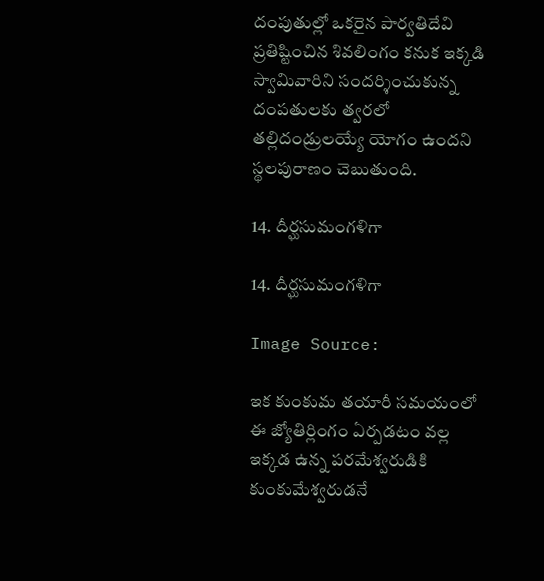దంపుతుల్లో ఒకరైన పార్వతిదేవి ప్రతిష్టించిన శివలింగం కనుక ఇక్కడి స్వామివారిని సందర్శించుకున్న దంపతులకు త్వరలో తల్లిదండ్రులయ్యే యోగం ఉందని స్థలపురాణం చెబుతుంది.

14. దీర్ఘసుమంగళిగా

14. దీర్ఘసుమంగళిగా

Image Source:

ఇక కుంకుమ తయారీ సమయంలో ఈ జ్యోతిర్లింగం ఏర్పడటం వల్ల ఇక్కడ ఉన్న పరమేశ్వరుడికి కుంకుమేశ్వరుడనే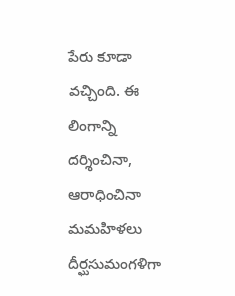పేరు కూడా వచ్చింది. ఈ లింగాన్ని దర్శించినా, ఆరాధించినా మమహిళలు దీర్ఘసుమంగళిగా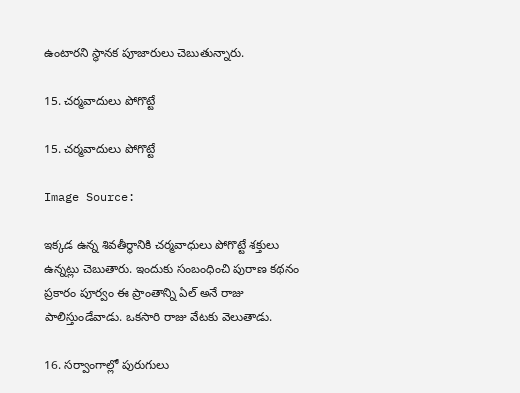ఉంటారని స్థానక పూజారులు చెబుతున్నారు.

15. చర్మవాదులు పోగొట్టే

15. చర్మవాదులు పోగొట్టే

Image Source:

ఇక్కడ ఉన్న శివతీర్థానికి చర్మవాధులు పోగొట్టే శక్తులు ఉన్నట్లు చెబుతారు. ఇందుకు సంబంధించి పురాణ కథనం ప్రకారం పూర్వం ఈ ప్రాంతాన్ని ఏల్ అనే రాజు పాలిస్తుండేవాడు. ఒకసారి రాజు వేటకు వెలుతాడు.

16. సర్వాంగాల్లో పురుగులు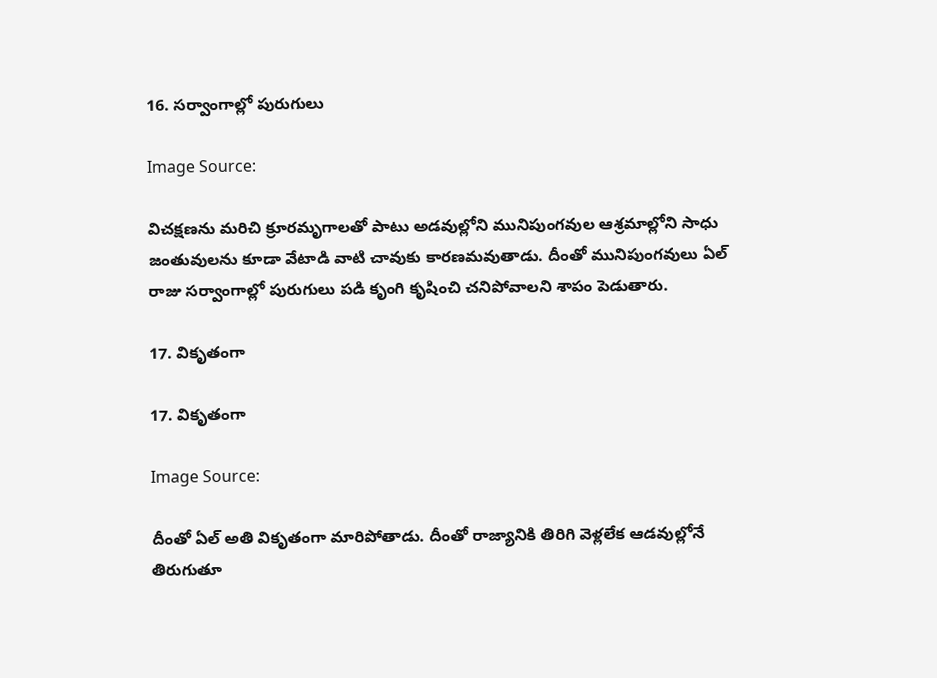16. సర్వాంగాల్లో పురుగులు

Image Source:

విచక్షణను మరిచి క్రూరమృగాలతో పాటు అడవుల్లోని మునిపుంగవుల ఆశ్రమాల్లోని సాధు జంతువులను కూడా వేటాడి వాటి చావుకు కారణమవుతాడు. దీంతో మునిపుంగవులు ఏల్ రాజు సర్వాంగాల్లో పురుగులు పడి కృంగి కృషించి చనిపోవాలని శాపం పెడుతారు.

17. వికృతంగా

17. వికృతంగా

Image Source:

దీంతో ఏల్ అతి వికృతంగా మారిపోతాడు. దీంతో రాజ్యానికి తిరిగి వెళ్లలేక ఆడవుల్లోనే తిరుగుతూ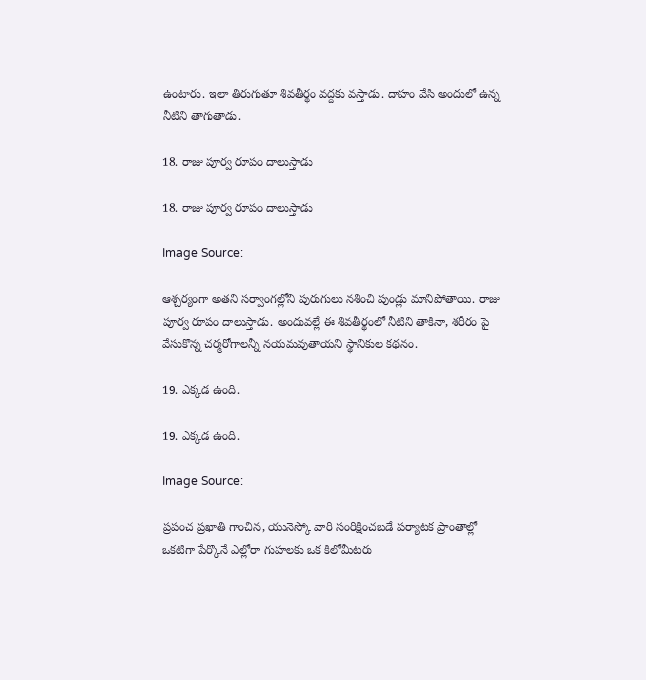ఉంటారు. ఇలా తిరుగుతూ శివతీర్థం వద్దకు వస్తాడు. దాహం వేసి అందులో ఉన్న నీటిని తాగుతాడు.

18. రాజు పూర్వ రూపం దాలుస్తాడు

18. రాజు పూర్వ రూపం దాలుస్తాడు

Image Source:

ఆశ్చర్యంగా అతని సర్వాంగల్లోని పురుగులు నశించి పుండ్లు మానిపోతాయి. రాజు పూర్వ రూపం దాలుస్తాడు. అందువల్లే ఈ శివతీర్థంలో నీటిని తాకినా, శరీరం పై వేసుకొన్న చర్మరోగాలన్నీ నయమవుతాయని స్థానికుల కథనం.

19. ఎక్కడ ఉంది.

19. ఎక్కడ ఉంది.

Image Source:

ప్రపంచ ప్రఖాతి గాంచిన, యునెస్కో వారి సంరిక్షించబడే పర్యాటక ప్రాంతాల్లో ఒకటిగా పేర్కొనే ఎల్లోరా గుహలకు ఒక కిలోమీటరు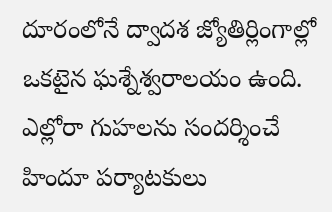దూరంలోనే ద్వాదశ జ్యోతిర్లింగాల్లో ఒకటైన ఘశ్నేశ్వరాలయం ఉంది. ఎల్లోరా గుహలను సందర్శించే హిందూ పర్యాటకులు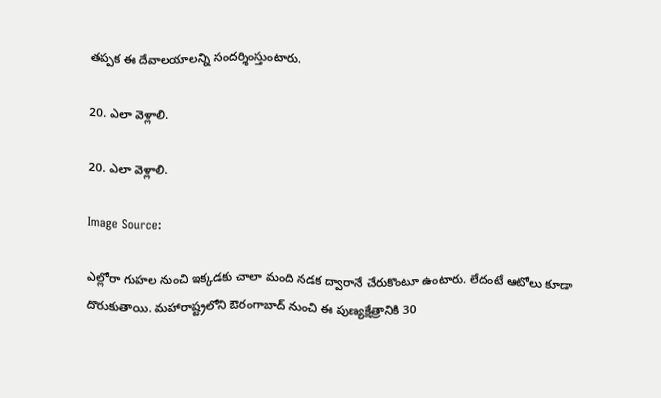తప్పక ఈ దేవాలయాలన్ని సందర్శింస్తుంటారు.

20. ఎలా వెళ్లాలి.

20. ఎలా వెళ్లాలి.

Image Source:

ఎల్లోరా గుహల నుంచి ఇక్కడకు చాలా మంది నడక ద్వారానే చేరుకొంటూ ఉంటారు. లేదంటే ఆటోలు కూడా దొరుకుతాయి. మహారాష్ట్రలోని ఔరంగాబాద్ నుంచి ఈ పుణ్యక్షేత్రానికి 30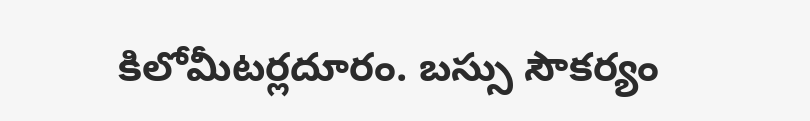కిలోమీటర్లదూరం. బస్సు సౌకర్యం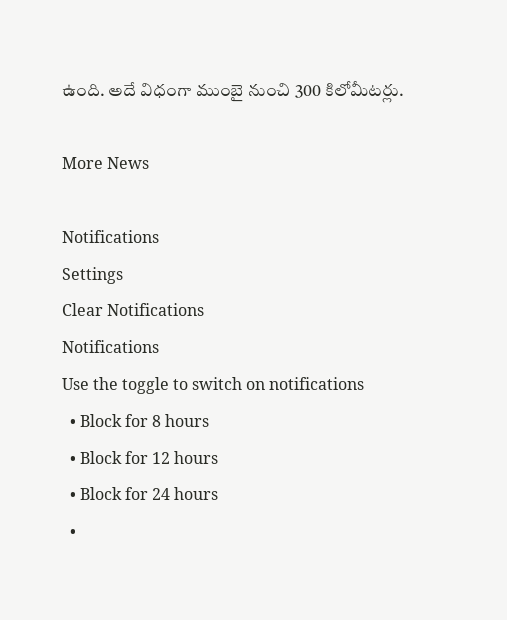ఉంది. అదే విధంగా ముంబై నుంచి 300 కిలోమీటర్లు.

More News

Notifications
Settings
Clear Notifications
Notifications
Use the toggle to switch on notifications
  • Block for 8 hours
  • Block for 12 hours
  • Block for 24 hours
  •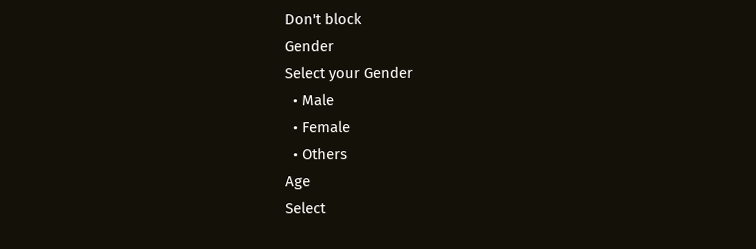Don't block
Gender
Select your Gender
  • Male
  • Female
  • Others
Age
Select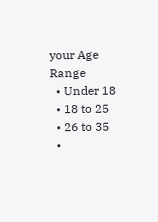your Age Range
  • Under 18
  • 18 to 25
  • 26 to 35
  •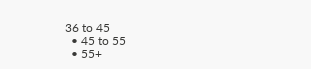36 to 45
  • 45 to 55
  • 55+